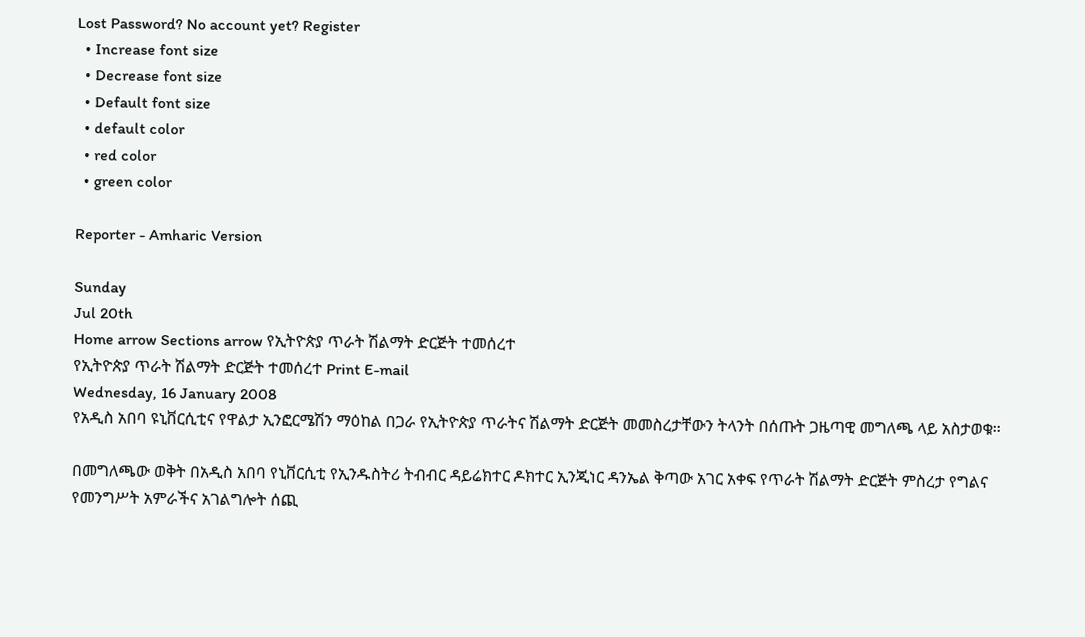Lost Password? No account yet? Register
  • Increase font size
  • Decrease font size
  • Default font size
  • default color
  • red color
  • green color

Reporter - Amharic Version

Sunday
Jul 20th
Home arrow Sections arrow የኢትዮጵያ ጥራት ሽልማት ድርጅት ተመሰረተ
የኢትዮጵያ ጥራት ሽልማት ድርጅት ተመሰረተ Print E-mail
Wednesday, 16 January 2008
የአዲስ አበባ ዩኒቨርሲቲና የዋልታ ኢንፎርሜሽን ማዕከል በጋራ የኢትዮጵያ ጥራትና ሽልማት ድርጅት መመስረታቸውን ትላንት በሰጡት ጋዜጣዊ መግለጫ ላይ አስታወቁ፡፡

በመግለጫው ወቅት በአዲስ አበባ የኒቨርሲቲ የኢንዱስትሪ ትብብር ዳይሬክተር ዶክተር ኢንጂነር ዳንኤል ቅጣው አገር አቀፍ የጥራት ሽልማት ድርጅት ምስረታ የግልና የመንግሥት አምራችና አገልግሎት ሰጪ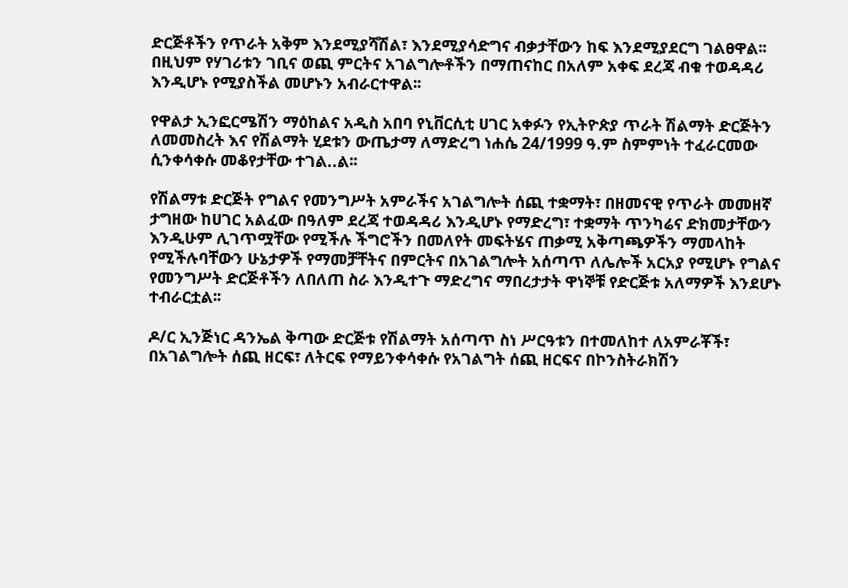ድርጅቶችን የጥራት አቅም እንደሚያሻሽል፣ እንደሚያሳድግና ብቃታቸውን ከፍ እንደሚያደርግ ገልፀዋል፡፡ በዚህም የሃገሪቱን ገቢና ወጪ ምርትና አገልግሎቶችን በማጠናከር በአለም አቀፍ ደረጃ ብቁ ተወዳዳሪ እንዲሆኑ የሚያስችል መሆኑን አብራርተዋል፡፡

የዋልታ ኢንፎርሜሽን ማዕከልና አዲስ አበባ የኒቨርሲቲ ሀገር አቀፉን የኢትዮጵያ ጥራት ሽልማት ድርጅትን ለመመስረት እና የሽልማት ሂደቱን ውጤታማ ለማድረግ ነሐሴ 24/1999 ዓ.ም ስምምነት ተፈራርመው ሲንቀሳቀሱ መቆየታቸው ተገል..ል፡፡

የሽልማቱ ድርጅት የግልና የመንግሥት አምራችና አገልግሎት ሰጪ ተቋማት፣ በዘመናዊ የጥራት መመዘኛ ታግዘው ከሀገር አልፈው በዓለም ደረጃ ተወዳዳሪ እንዲሆኑ የማድረግ፣ ተቋማት ጥንካሬና ድክመታቸውን እንዲሁም ሊገጥሟቸው የሚችሉ ችግሮችን በመለየት መፍትሄና ጠቃሚ አቅጣጫዎችን ማመላከት የሚችሉባቸውን ሁኔታዎች የማመቻቸትና በምርትና በአገልግሎት አሰጣጥ ለሌሎች አርአያ የሚሆኑ የግልና የመንግሥት ድርጅቶችን ለበለጠ ስራ እንዲተጉ ማድረግና ማበረታታት ዋነኞቹ የድርጅቱ አለማዎች እንደሆኑ ተብራርቷል፡፡

ዶ/ር ኢንጅነር ዳንኤል ቅጣው ድርጅቱ የሽልማት አሰጣጥ ስነ ሥርዓቱን በተመለከተ ለአምራቾች፣ በአገልግሎት ሰጪ ዘርፍ፣ ለትርፍ የማይንቀሳቀሱ የአገልግት ሰጪ ዘርፍና በኮንስትራክሽን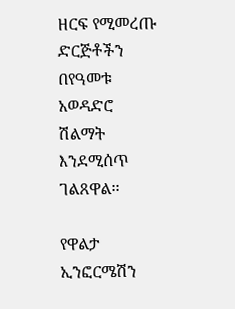ዘርፍ የሚመረጡ ድርጅቶችን በየዓመቱ አወዳድሮ ሽልማት እንደሚሰጥ ገልጸዋል፡፡

የዋልታ ኢንፎርሜሽን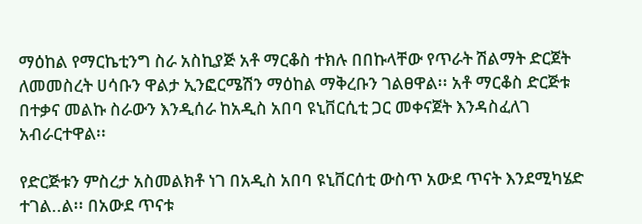ማዕከል የማርኬቲንግ ስራ አስኪያጅ አቶ ማርቆስ ተክሉ በበኩላቸው የጥራት ሽልማት ድርጀት ለመመስረት ሀሳቡን ዋልታ ኢንፎርሜሽን ማዕከል ማቅረቡን ገልፀዋል፡፡ አቶ ማርቆስ ድርጅቱ በተቃና መልኩ ስራውን እንዲሰራ ከአዲስ አበባ ዩኒቨርሲቲ ጋር መቀናጀት እንዳስፈለገ አብራርተዋል፡፡

የድርጅቱን ምስረታ አስመልክቶ ነገ በአዲስ አበባ ዩኒቨርሰቲ ውስጥ አውደ ጥናት እንደሚካሄድ ተገል..ል፡፡ በአውደ ጥናቱ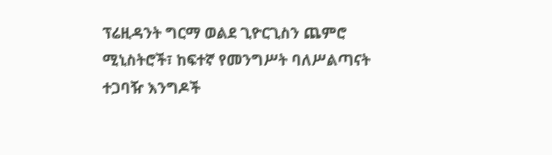ፕሬዚዳንት ግርማ ወልደ ጊዮርጊስን ጨምሮ ሚኒስትሮች፣ ከፍተኛ የመንግሥት ባለሥልጣናት ተጋባዥ እንግዶች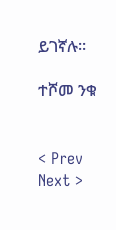ይገኛሉ፡፡

ተሾመ ንቁ


< Prev   Next >